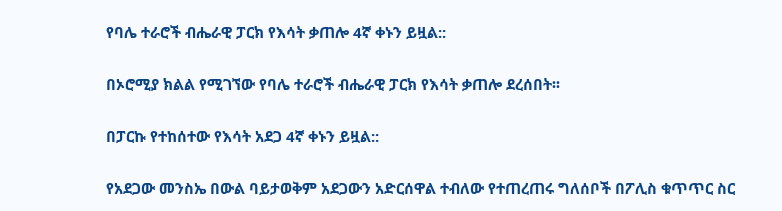የባሌ ተራሮች ብሔራዊ ፓርክ የእሳት ቃጠሎ 4ኛ ቀኑን ይዟል::

በኦሮሚያ ክልል የሚገኘው የባሌ ተራሮች ብሔራዊ ፓርክ የእሳት ቃጠሎ ደረሰበት፡፡

በፓርኩ የተከሰተው የእሳት አደጋ 4ኛ ቀኑን ይዟል::

የአደጋው መንስኤ በውል ባይታወቅም አደጋውን አድርሰዋል ተብለው የተጠረጠሩ ግለሰቦች በፖሊስ ቁጥጥር ስር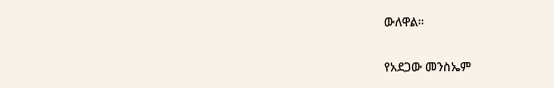ውለዋል፡፡

የአደጋው መንስኤም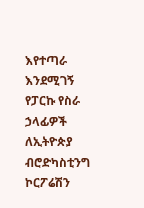እየተጣራ እንደሚገኝ የፓርኩ የስራ ኃላፊዎች ለኢትዮጵያ ብሮድካስቲንግ ኮርፖሬሽን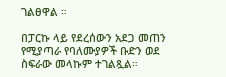ገልፀዋል ።

በፓርኩ ላይ የደረሰውን አደጋ መጠን የሚያጣራ የባለሙያዎች ቡድን ወደ ስፍራው መላኩም ተገልጿል።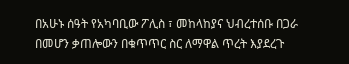በአሁኑ ሰዓት የአካባቢው ፖሊስ ፣ መከላከያና ህብረተሰቡ በጋራ በመሆን ቃጠሎውን በቁጥጥር ስር ለማዋል ጥረት እያደረጉ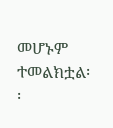መሆኑም ተመልክቷል፡፡